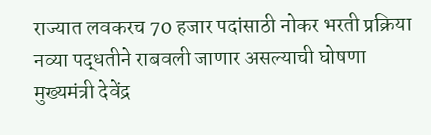राज्यात लवकरच 70 हजार पदांसाठी नोकर भरती प्रक्रिया नव्या पद्धतीने राबवली जाणार असल्याची घोषणा मुख्यमंत्री देवेंद्र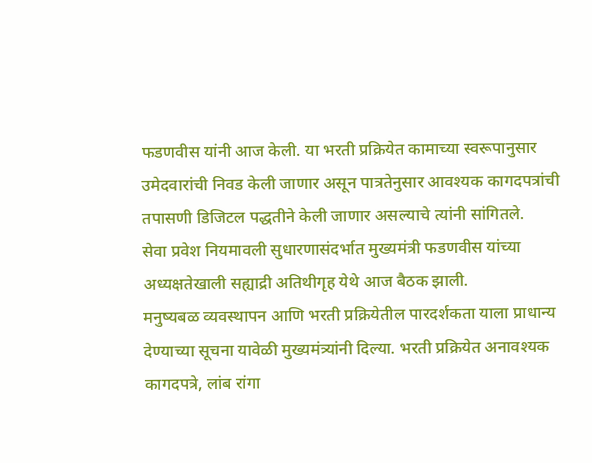फडणवीस यांनी आज केली. या भरती प्रक्रियेत कामाच्या स्वरूपानुसार उमेदवारांची निवड केली जाणार असून पात्रतेनुसार आवश्यक कागदपत्रांची तपासणी डिजिटल पद्धतीने केली जाणार असल्याचे त्यांनी सांगितले.
सेवा प्रवेश नियमावली सुधारणासंदर्भात मुख्यमंत्री फडणवीस यांच्या अध्यक्षतेखाली सह्याद्री अतिथीगृह येथे आज बैठक झाली.
मनुष्यबळ व्यवस्थापन आणि भरती प्रक्रियेतील पारदर्शकता याला प्राधान्य देण्याच्या सूचना यावेळी मुख्यमंत्र्यांनी दिल्या. भरती प्रक्रियेत अनावश्यक कागदपत्रे, लांब रांगा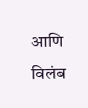आणि विलंब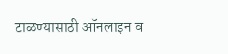टाळण्यासाठी ऑनलाइन व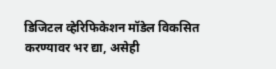डिजिटल व्हेरिफिकेशन मॉडेल विकसित करण्यावर भर द्या, असेही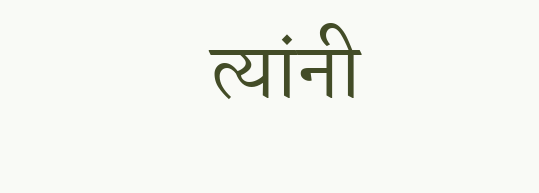त्यांनी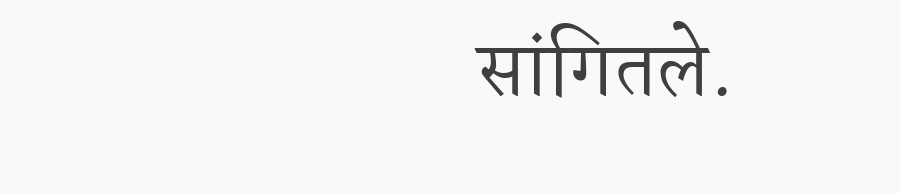सांगितले.